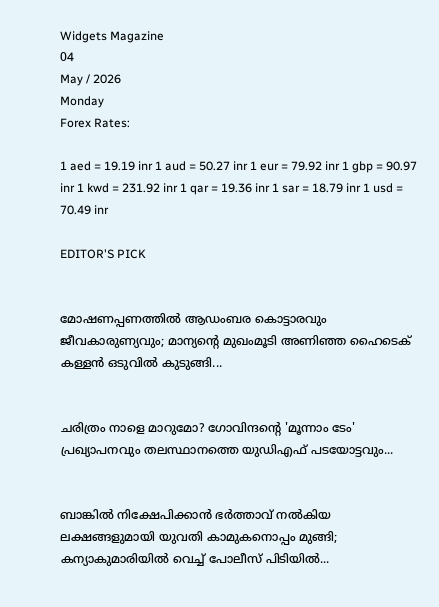Widgets Magazine
04
May / 2026
Monday
Forex Rates:

1 aed = 19.19 inr 1 aud = 50.27 inr 1 eur = 79.92 inr 1 gbp = 90.97 inr 1 kwd = 231.92 inr 1 qar = 19.36 inr 1 sar = 18.79 inr 1 usd = 70.49 inr

EDITOR'S PICK


മോഷണപ്പണത്തിൽ ആഡംബര കൊട്ടാരവും ജീവകാരുണ്യവും; മാന്യന്റെ മുഖംമൂടി അണിഞ്ഞ ഹൈടെക് കള്ളൻ ഒടുവിൽ കുടുങ്ങി...


ചരിത്രം നാളെ മാറുമോ? ഗോവിന്ദന്റെ 'മൂന്നാം ടേം' പ്രഖ്യാപനവും തലസ്ഥാനത്തെ യുഡിഎഫ് പടയോട്ടവും...


ബാങ്കിൽ നിക്ഷേപിക്കാൻ ഭർത്താവ് നൽകിയ ലക്ഷങ്ങളുമായി യുവതി കാമുകനൊപ്പം മുങ്ങി; കന്യാകുമാരിയിൽ വെച്ച് പോലീസ് പിടിയിൽ...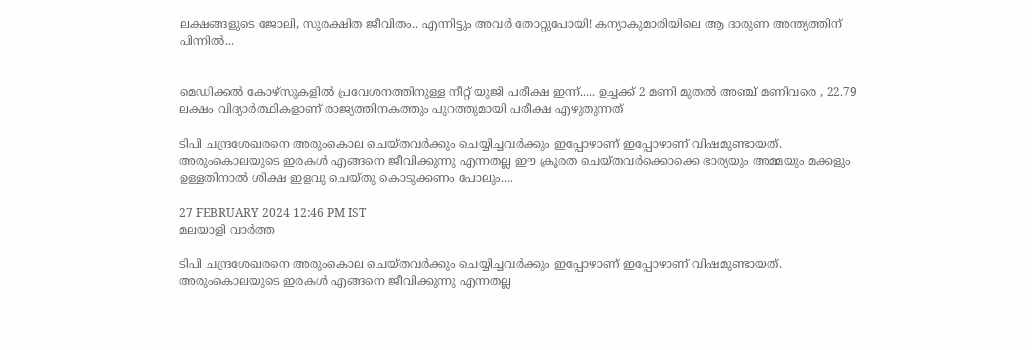ലക്ഷങ്ങളുടെ ജോലി, സുരക്ഷിത ജീവിതം.. എന്നിട്ടും അവർ തോറ്റുപോയി! കന്യാകുമാരിയിലെ ആ ദാരുണ അന്ത്യത്തിന് പിന്നിൽ...


മെഡിക്കല്‍ കോഴ്‌സുകളില്‍ പ്രവേശനത്തിനുള്ള നീറ്റ് യുജി പരീക്ഷ ഇന്ന്..... ഉച്ചക്ക് 2 മണി മുതല്‍ അഞ്ച് മണിവരെ , 22.79 ലക്ഷം വിദ്യാര്‍ത്ഥികളാണ് രാജ്യത്തിനകത്തും പുറത്തുമായി പരീക്ഷ എഴുതുന്നത്

ടിപി ചന്ദ്രശേഖരനെ അരുംകൊല ചെയ്തവര്‍ക്കും ചെയ്യിച്ചവര്‍ക്കും ഇപ്പോഴാണ് ഇപ്പോഴാണ് വിഷമുണ്ടായത്. അരുംകൊലയുടെ ഇരകള്‍ എങ്ങനെ ജീവിക്കുന്നു എന്നതല്ല ഈ ക്രൂരത ചെയ്തവര്‍ക്കൊക്കെ ഭാര്യയും അമ്മയും മക്കളും ഉള്ളതിനാല്‍ ശിക്ഷ ഇളവു ചെയ്തു കൊടുക്കണം പോലും....

27 FEBRUARY 2024 12:46 PM IST
മലയാളി വാര്‍ത്ത

ടിപി ചന്ദ്രശേഖരനെ അരുംകൊല ചെയ്തവര്‍ക്കും ചെയ്യിച്ചവര്‍ക്കും ഇപ്പോഴാണ് ഇപ്പോഴാണ് വിഷമുണ്ടായത്. അരുംകൊലയുടെ ഇരകള്‍ എങ്ങനെ ജീവിക്കുന്നു എന്നതല്ല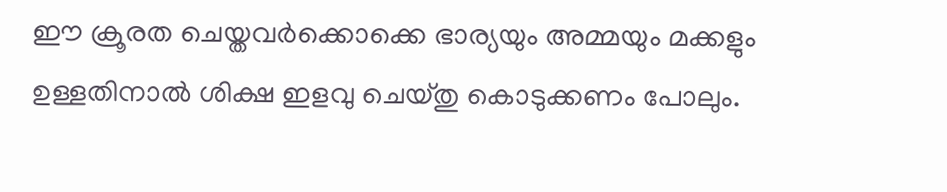ഈ ക്രൂരത ചെയ്തവര്‍ക്കൊക്കെ ഭാര്യയും അമ്മയും മക്കളും ഉള്ളതിനാല്‍ ശിക്ഷ ഇളവു ചെയ്തു കൊടുക്കണം പോലും.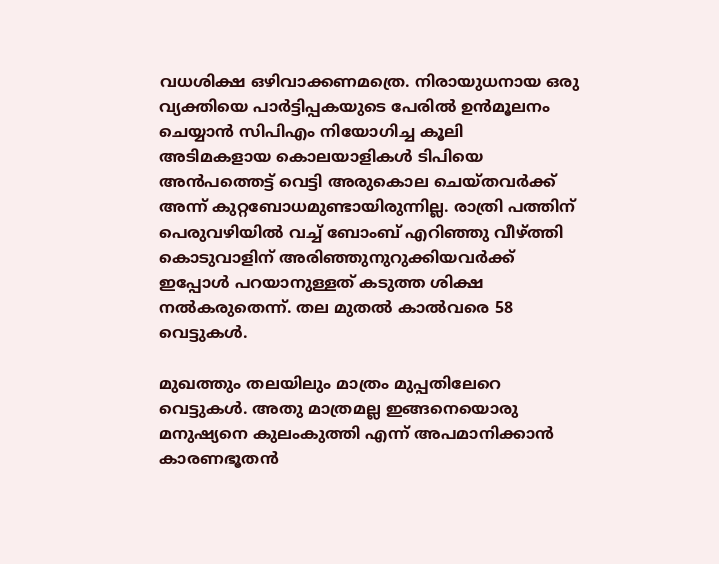വധശിക്ഷ ഒഴിവാക്കണമത്രെ. നിരായുധനായ ഒരു വ്യക്തിയെ പാര്‍ട്ടിപ്പകയുടെ പേരില്‍ ഉന്‍മൂലനം ചെയ്യാന്‍ സിപിഎം നിയോഗിച്ച കൂലി അടിമകളായ കൊലയാളികള്‍ ടിപിയെ അന്‍പത്തെട്ട് വെട്ടി അരുകൊല ചെയ്തവര്‍ക്ക് അന്ന് കുറ്റബോധമുണ്ടായിരുന്നില്ല. രാത്രി പത്തിന് പെരുവഴിയില്‍ വച്ച് ബോംബ് എറിഞ്ഞു വീഴ്ത്തി കൊടുവാളിന് അരിഞ്ഞുനുറുക്കിയവര്‍ക്ക് ഇപ്പോള്‍ പറയാനുള്ളത് കടുത്ത ശിക്ഷ നല്‍കരുതെന്ന്. തല മുതല്‍ കാല്‍വരെ 58 വെട്ടുകള്‍.

മുഖത്തും തലയിലും മാത്രം മുപ്പതിലേറെ വെട്ടുകള്‍. അതു മാത്രമല്ല ഇങ്ങനെയൊരു മനുഷ്യനെ കുലംകുത്തി എന്ന് അപമാനിക്കാന്‍ കാരണഭൂതന്‍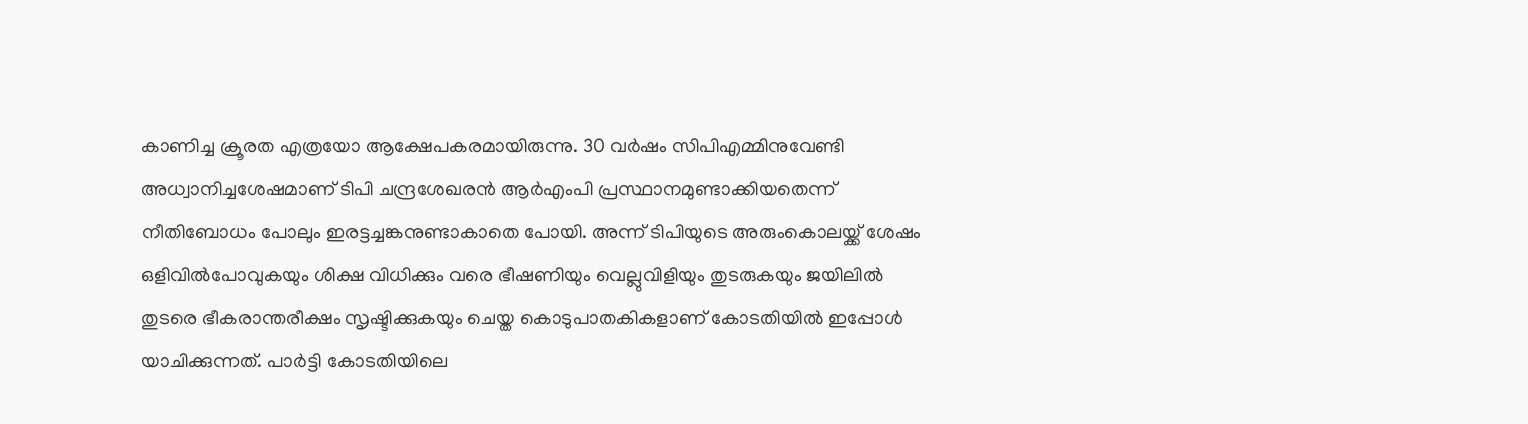കാണിച്ച ക്രൂരത എത്രയോ ആക്ഷേപകരമായിരുന്നു. 30 വര്‍ഷം സിപിഎമ്മിനുവേണ്ടി അധ്വാനിച്ചശേഷമാണ് ടിപി ചന്ദ്രശേഖരന്‍ ആര്‍എംപി പ്രസ്ഥാനമുണ്ടാക്കിയതെന്ന് നീതിബോധം പോലും ഇരട്ടച്ചങ്കനുണ്ടാകാതെ പോയി. അന്ന് ടിപിയുടെ അരുംകൊലയ്ക്ക് ശേഷം ഒളിവില്‍പോവുകയും ശിക്ഷ വിധിക്കും വരെ ഭീഷണിയും വെല്ലുവിളിയും തുടരുകയും ജയിലില്‍ തുടരെ ഭീകരാന്തരീക്ഷം സൃഷ്ടിക്കുകയും ചെയ്ത കൊടുപാതകികളാണ് കോടതിയില്‍ ഇപ്പോള്‍ യാചിക്കുന്നത്. പാര്‍ട്ടി കോടതിയിലെ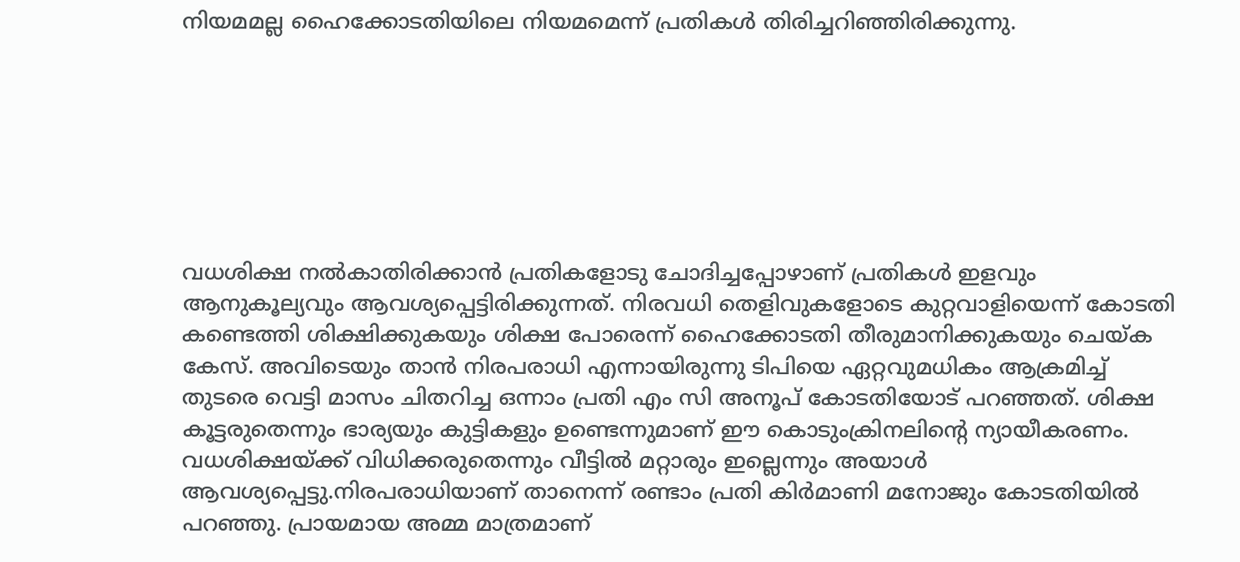നിയമമല്ല ഹൈക്കോടതിയിലെ നിയമമെന്ന് പ്രതികള്‍ തിരിച്ചറിഞ്ഞിരിക്കുന്നു.







വധശിക്ഷ നല്‍കാതിരിക്കാന്‍ പ്രതികളോടു ചോദിച്ചപ്പോഴാണ് പ്രതികള്‍ ഇളവും ആനുകൂല്യവും ആവശ്യപ്പെട്ടിരിക്കുന്നത്. നിരവധി തെളിവുകളോടെ കുറ്റവാളിയെന്ന് കോടതി കണ്ടെത്തി ശിക്ഷിക്കുകയും ശിക്ഷ പോരെന്ന് ഹൈക്കോടതി തീരുമാനിക്കുകയും ചെയ്ക കേസ്. അവിടെയും താന്‍ നിരപരാധി എന്നായിരുന്നു ടിപിയെ ഏറ്റവുമധികം ആക്രമിച്ച് തുടരെ വെട്ടി മാസം ചിതറിച്ച ഒന്നാം പ്രതി എം സി അനൂപ് കോടതിയോട് പറഞ്ഞത്. ശിക്ഷ കൂട്ടരുതെന്നും ഭാര്യയും കുട്ടികളും ഉണ്ടെന്നുമാണ് ഈ കൊടുംക്രിനലിന്റെ ന്യായീകരണം. വധശിക്ഷയ്ക്ക് വിധിക്കരുതെന്നും വീട്ടില്‍ മറ്റാരും ഇല്ലെന്നും അയാള്‍ ആവശ്യപ്പെട്ടു.നിരപരാധിയാണ് താനെന്ന് രണ്ടാം പ്രതി കിര്‍മാണി മനോജും കോടതിയില്‍ പറഞ്ഞു. പ്രായമായ അമ്മ മാത്രമാണ്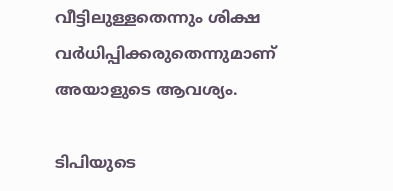വീട്ടിലുള്ളതെന്നും ശിക്ഷ വര്‍ധിപ്പിക്കരുതെന്നുമാണ് അയാളുടെ ആവശ്യം.

ടിപിയുടെ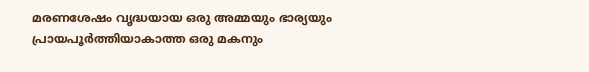മരണശേഷം വൃദ്ധയായ ഒരു അമ്മയും ഭാര്യയും പ്രായപൂര്‍ത്തിയാകാത്ത ഒരു മകനും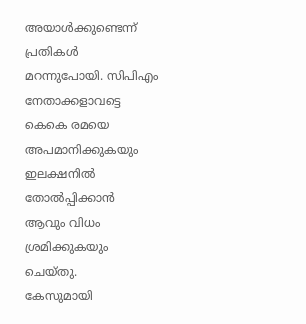അയാള്‍ക്കുണ്ടെന്ന് പ്രതികള്‍ മറന്നുപോയി. സിപിഎം നേതാക്കളാവട്ടെ കെകെ രമയെ അപമാനിക്കുകയും ഇലക്ഷനില്‍ തോല്‍പ്പിക്കാന്‍ ആവും വിധം ശ്രമിക്കുകയും ചെയ്തു.
കേസുമായി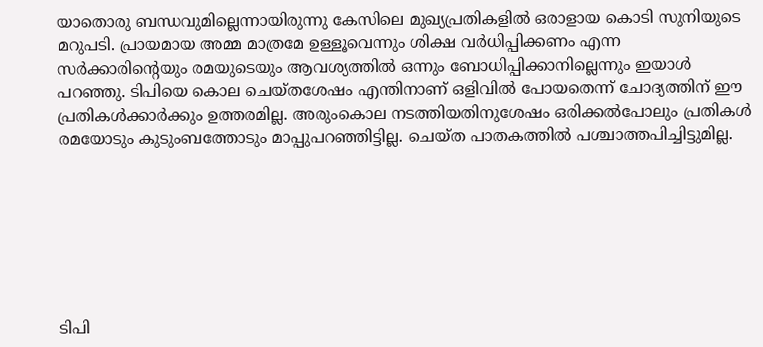യാതൊരു ബന്ധവുമില്ലെന്നായിരുന്നു കേസിലെ മുഖ്യപ്രതികളില്‍ ഒരാളായ കൊടി സുനിയുടെ മറുപടി. പ്രായമായ അമ്മ മാത്രമേ ഉള്ളൂവെന്നും ശിക്ഷ വര്‍ധിപ്പിക്കണം എന്ന സര്‍ക്കാരിന്റെയും രമയുടെയും ആവശ്യത്തില്‍ ഒന്നും ബോധിപ്പിക്കാനില്ലെന്നും ഇയാള്‍ പറഞ്ഞു. ടിപിയെ കൊല ചെയ്തശേഷം എന്തിനാണ് ഒളിവില്‍ പോയതെന്ന് ചോദ്യത്തിന് ഈ പ്രതികള്‍ക്കാര്‍ക്കും ഉത്തരമില്ല. അരുംകൊല നടത്തിയതിനുശേഷം ഒരിക്കല്‍പോലും പ്രതികള്‍ രമയോടും കുടുംബത്തോടും മാപ്പുപറഞ്ഞിട്ടില്ല. ചെയ്ത പാതകത്തില്‍ പശ്ചാത്തപിച്ചിട്ടുമില്ല.







ടിപി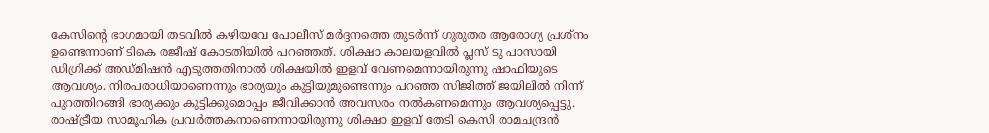കേസിന്റെ ഭാഗമായി തടവില്‍ കഴിയവേ പോലീസ് മര്‍ദ്ദനത്തെ തുടര്‍ന്ന് ഗുരുതര ആരോഗ്യ പ്രശ്‌നം ഉണ്ടെന്നാണ് ടികെ രജീഷ് കോടതിയില്‍ പറഞ്ഞത്. ശിക്ഷാ കാലയളവില്‍ പ്ലസ് ടു പാസായി ഡിഗ്രിക്ക് അഡ്മിഷന്‍ എടുത്തതിനാല്‍ ശിക്ഷയില്‍ ഇളവ് വേണമെന്നായിരുന്നു ഷാഫിയുടെ ആവശ്യം. നിരപരാധിയാണെന്നും ഭാര്യയും കുട്ടിയുമുണ്ടെന്നും പറഞ്ഞ സിജിത്ത് ജയിലില്‍ നിന്ന് പുറത്തിറങ്ങി ഭാര്യക്കും കുട്ടിക്കുമൊപ്പം ജീവിക്കാന്‍ അവസരം നല്‍കണമെന്നും ആവശ്യപ്പെട്ടു. രാഷ്ട്രീയ സാമൂഹിക പ്രവര്‍ത്തകനാണെന്നായിരുന്നു ശിക്ഷാ ഇളവ് തേടി കെസി രാമചന്ദ്രന്‍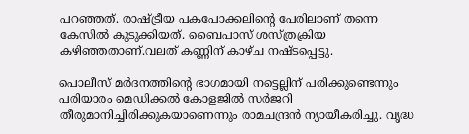പറഞ്ഞത്. രാഷ്ട്രീയ പകപോക്കലിന്റെ പേരിലാണ് തന്നെ കേസില്‍ കുടുക്കിയത്. ബൈപാസ് ശസ്ത്രക്രിയ കഴിഞ്ഞതാണ്.വലത് കണ്ണിന് കാഴ്ച നഷ്ടപ്പെട്ടു.

പൊലീസ് മര്‍ദനത്തിന്റെ ഭാഗമായി നട്ടെല്ലിന് പരിക്കുണ്ടെന്നും പരിയാരം മെഡിക്കല്‍ കോളജില്‍ സര്‍ജറി തീരുമാനിച്ചിരിക്കുകയാണെന്നും രാമചന്ദ്രന്‍ ന്യായീകരിച്ചു. വൃദ്ധ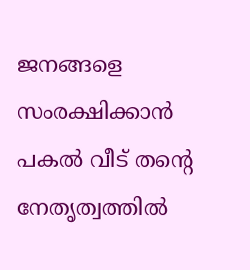ജനങ്ങളെ സംരക്ഷിക്കാന്‍ പകല്‍ വീട് തന്റെ നേതൃത്വത്തില്‍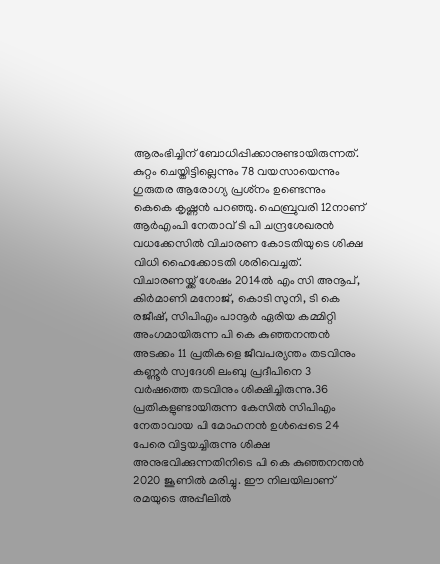ആരംഭിച്ചിന് ബോധിപ്പിക്കാനുണ്ടായിരുന്നത്.
കുറ്റം ചെയ്തിട്ടില്ലെന്നും 78 വയസായെന്നും ഗുരുതര ആരോഗ്യ പ്രശ്‌നം ഉണ്ടെന്നും കെകെ കൃഷ്ണന്‍ പറഞ്ഞു. ഫെബ്രുവരി 12നാണ് ആര്‍എംപി നേതാവ് ടി പി ചന്ദ്രശേഖരന്‍ വധക്കേസില്‍ വിചാരണ കോടതിയുടെ ശിക്ഷ വിധി ഹൈക്കോടതി ശരിവെച്ചത്. വിചാരണയ്ക്ക് ശേഷം 2014ല്‍ എം സി അനൂപ്, കിര്‍മാണി മനോജ്, കൊടി സുനി, ടി കെ രജീഷ്, സിപിഎം പാനൂര്‍ ഏരിയ കമ്മിറ്റി അംഗമായിരുന്ന പി കെ കുഞ്ഞനന്തന്‍ അടക്കം 11 പ്രതികളെ ജീവപര്യന്തം തടവിനും കണ്ണൂര്‍ സ്വദേശി ലംബു പ്രദീപിനെ 3 വര്‍ഷത്തെ തടവിനും ശിക്ഷിച്ചിരുന്നു.36 പ്രതികളുണ്ടായിരുന്ന കേസില്‍ സിപിഎം നേതാവായ പി മോഹനന്‍ ഉള്‍പ്പെടെ 24 പേരെ വിട്ടയച്ചിരുന്നു ശിക്ഷ അനുഭവിക്കുന്നതിനിടെ പി കെ കുഞ്ഞനന്തന്‍ 2020 ജൂണില്‍ മരിച്ചു. ഈ നിലയിലാണ് രമയുടെ അപ്പീലില്‍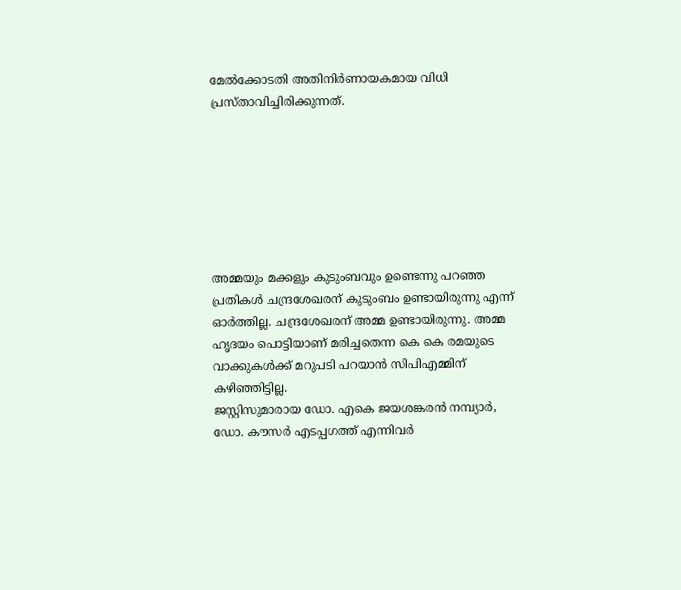മേല്‍ക്കോടതി അതിനിര്‍ണായകമായ വിധി പ്രസ്താവിച്ചിരിക്കുന്നത്.







അമ്മയും മക്കളും കുടുംബവും ഉണ്ടെന്നു പറഞ്ഞ പ്രതികള്‍ ചന്ദ്രശേഖരന് കുടുംബം ഉണ്ടായിരുന്നു എന്ന് ഓര്‍ത്തില്ല. ചന്ദ്രശേഖരന് അമ്മ ഉണ്ടായിരുന്നു. അമ്മ ഹൃദയം പൊട്ടിയാണ് മരിച്ചതെന്ന കെ കെ രമയുടെ വാക്കുകള്‍ക്ക് മറുപടി പറയാന്‍ സിപിഎമ്മിന് കഴിഞ്ഞിട്ടില്ല.
ജസ്റ്റിസുമാരായ ഡോ. എകെ ജയശങ്കരന്‍ നമ്പ്യാര്‍, ഡോ. കൗസര്‍ എടപ്പഗത്ത് എന്നിവര്‍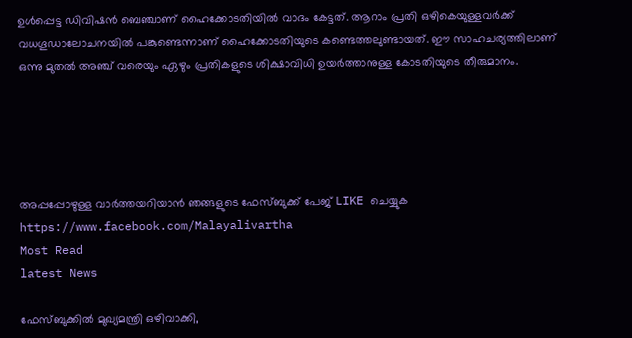ഉള്‍പ്പെട്ട ഡിവിഷന്‍ ബെഞ്ചാണ് ഹൈക്കോടതിയില്‍ വാദം കേട്ടത്. ആറാം പ്രതി ഒഴികെയുള്ളവര്‍ക്ക് വധഗൂഡാലോചനയില്‍ പങ്കുണ്ടെന്നാണ് ഹൈക്കോടതിയുടെ കണ്ടെത്തലുണ്ടായത്. ഈ സാഹചര്യത്തിലാണ് ഒന്നു മുതല്‍ അഞ്ച് വരെയും ഏഴും പ്രതികളുടെ ശിക്ഷാവിധി ഉയര്‍ത്താനുള്ള കോടതിയുടെ തീരുമാനം.





അപ്പപ്പോഴുള്ള വാര്‍ത്തയറിയാന്‍ ഞങ്ങളുടെ ഫേസ്‌ബുക്ക്‌ പേജ് LIKE ചെയ്യുക
https://www.facebook.com/Malayalivartha
Most Read
latest News

ഫേസ്ബുക്കിൽ മുഖ്യമന്ത്രി ഒഴിവാക്കി,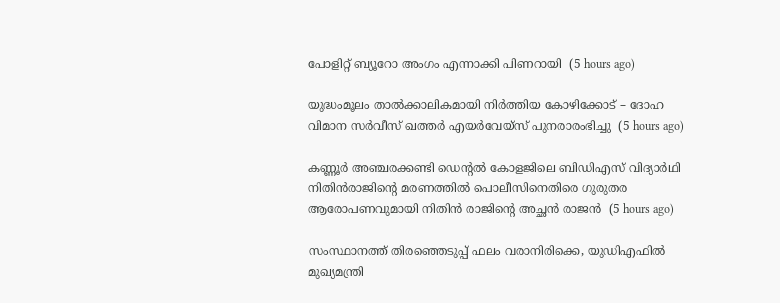പോളിറ്റ് ബ്യൂറോ അംഗം എന്നാക്കി പിണറായി  (5 hours ago)

യുദ്ധംമൂലം താൽക്കാലികമായി നിർത്തിയ കോഴിക്കോട് – ദോഹ വിമാന സർവീസ് ഖത്തർ എയർവേയ്സ് പുനരാരംഭിച്ചു  (5 hours ago)

കണ്ണൂർ അഞ്ചരക്കണ്ടി ഡെന്റൽ കോളജിലെ ബിഡിഎസ് വിദ്യാർഥി നിതിൻരാജിന്റെ മരണത്തിൽ പൊലീസിനെതിരെ ഗുരുതര ആരോപണവുമായി നിതിൻ രാജിന്റെ അച്ഛൻ രാജൻ  (5 hours ago)

സംസ്ഥാനത്ത് തിരഞ്ഞെടുപ്പ് ഫലം വരാനിരിക്കെ, യുഡിഎഫിൽ മുഖ്യമന്ത്രി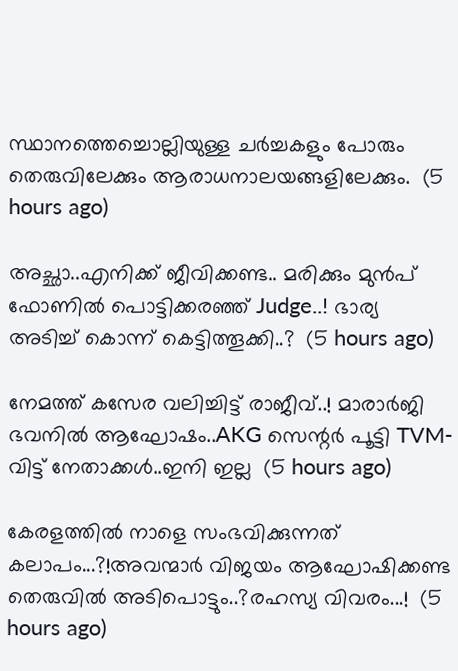സ്ഥാനത്തെച്ചൊല്ലിയുള്ള ചർച്ചകളും പോരും തെരുവിലേക്കും ആരാധനാലയങ്ങളിലേക്കും.  (5 hours ago)

അച്ഛാ..എനിക്ക് ജീവിക്കണ്ട.. മരിക്കും മുൻപ് ഫോണിൽ പൊട്ടിക്കരഞ്ഞ് Judge..! ഭാര്യ അടിച്ച് കൊന്ന് കെട്ടിത്തൂക്കി..?  (5 hours ago)

നേമത്ത് കസേര വലിച്ചിട്ട് രാജീവ്..! മാരാർജി ഭവനിൽ ആഘോഷം..AKG സെന്റർ പൂട്ടി TVM- വിട്ട് നേതാക്കൾ..ഇനി ഇല്ല  (5 hours ago)

കേരളത്തിൽ നാളെ സംഭവിക്കുന്നത് കലാപം...?!അവന്മാർ വിജയം ആഘോഷിക്കണ്ട തെരുവിൽ അടിപൊട്ടും..?രഹസ്യ വിവരം...!  (5 hours ago)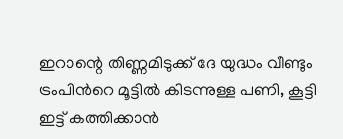ഇറാന്റെ തിണ്ണമിടുക്ക് ദേ യുദ്ധം വീണ്ടും ട്രംപിൻറെ മൂട്ടിൽ കിടന്നുള്ള പണി, കൂട്ടി ഇട്ട് കത്തിക്കാൻ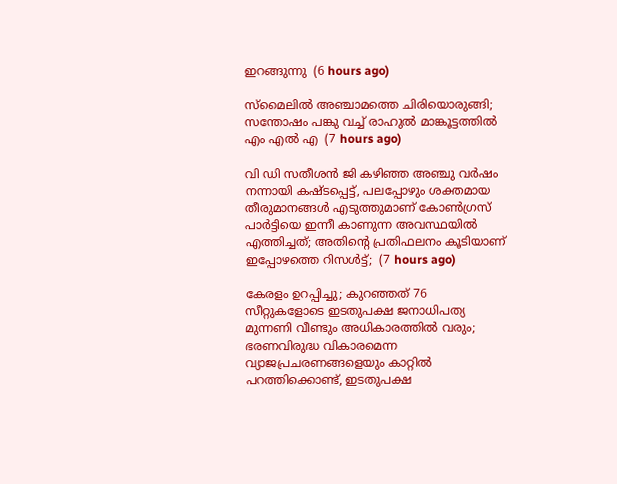ഇറങ്ങുന്നു  (6 hours ago)

സ്മൈലിൽ അഞ്ചാമത്തെ ചിരിയൊരുങ്ങി; സന്തോഷം പങ്കു വച്ച് രാഹുൽ മാങ്കൂട്ടത്തിൽ എം എൽ എ  (7 hours ago)

വി ഡി സതീശൻ ജി കഴിഞ്ഞ അഞ്ചു വർഷം നന്നായി കഷ്ടപ്പെട്ട്, പലപ്പോഴും ശക്തമായ തീരുമാനങ്ങൾ എടുത്തുമാണ് കോൺഗ്രസ്‌ പാർട്ടിയെ ഇന്നീ കാണുന്ന അവസ്ഥയിൽ എത്തിച്ചത്; അതിന്റെ പ്രതിഫലനം കൂടിയാണ് ഇപ്പോഴത്തെ റിസൾട്ട്‌;  (7 hours ago)

കേരളം ഉറപ്പിച്ചു; കുറഞ്ഞത് 76 സീറ്റുകളോടെ ഇടതുപക്ഷ ജനാധിപത്യ മുന്നണി വീണ്ടും അധികാരത്തിൽ വരും; ഭരണവിരുദ്ധ വികാരമെന്ന വ്യാജപ്രചരണങ്ങളെയും കാറ്റിൽ പറത്തിക്കൊണ്ട്, ഇടതുപക്ഷ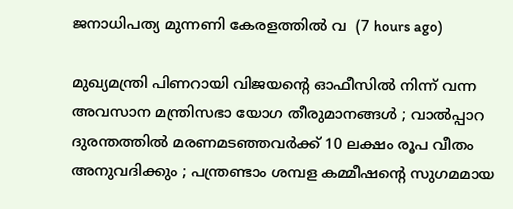ജനാധിപത്യ മുന്നണി കേരളത്തിൽ വ  (7 hours ago)

മുഖ്യമന്ത്രി പിണറായി വിജയന്റെ ഓഫീസിൽ നിന്ന് വന്ന അവസാന മന്ത്രിസഭാ യോഗ തീരുമാനങ്ങൾ ; വാല്‍പ്പാറ ദുരന്തത്തിൽ മരണമടഞ്ഞവർക്ക് 10 ലക്ഷം രൂപ വീതം അനുവദിക്കും ; പന്ത്രണ്ടാം ശമ്പള കമ്മീഷൻ്റെ സുഗമമായ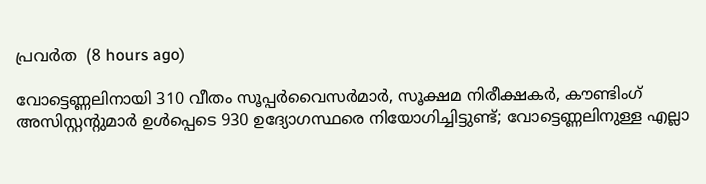പ്രവർത  (8 hours ago)

വോട്ടെണ്ണലിനായി 310 വീതം സൂപ്പർവൈസർമാർ, സൂക്ഷമ നിരീക്ഷകർ, കൗണ്ടിംഗ് അസിസ്റ്റന്റുമാർ ഉൾപ്പെടെ 930 ഉദ്യോഗസ്ഥരെ നിയോഗിച്ചിട്ടുണ്ട്; വോട്ടെണ്ണലിനുള്ള എല്ലാ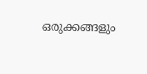ഒരുക്കങ്ങളും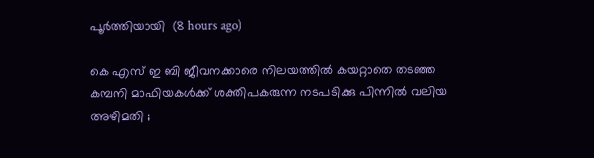പൂർത്തിയായി  (8 hours ago)

കെ എസ് ഇ ബി ജീവനക്കാരെ നിലയത്തിൽ കയറ്റാതെ തടഞ്ഞ കമ്പനി മാഫിയകൾക്ക് ശക്തിപകരുന്ന നടപടിക്കു പിന്നിൽ വലിയ അഴിമതി ;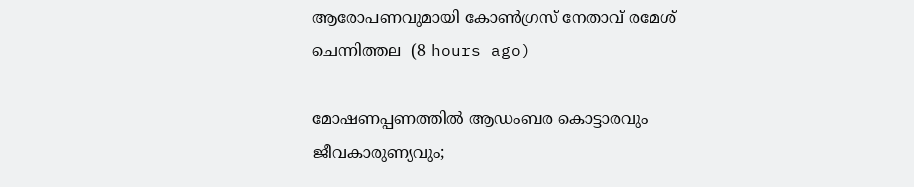ആരോപണവുമായി കോൺഗ്രസ് നേതാവ് രമേശ്‌ ചെന്നിത്തല  (8 hours ago)

മോഷണപ്പണത്തിൽ ആഡംബര കൊട്ടാരവും ജീവകാരുണ്യവും;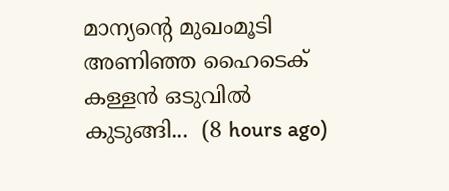മാന്യന്റെ മുഖംമൂടി അണിഞ്ഞ ഹൈടെക് കള്ളൻ ഒടുവിൽ കുടുങ്ങി...  (8 hours ago)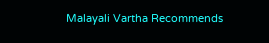Malayali Vartha Recommends